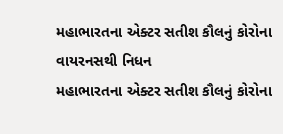મહાભારતના એક્ટર સતીશ કૌલનું કોરોના વાયરનસથી નિધન
મહાભારતના એક્ટર સતીશ કૌલનું કોરોના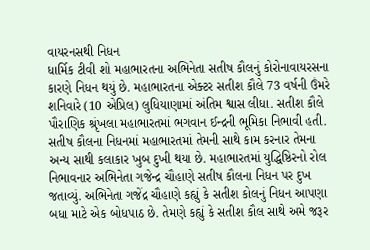વાયરનસથી નિધન
ધાર્મિક ટીવી શો મહાભારતના અભિનેતા સતીષ કૌલનું કોરોનાવાયરસના કારણે નિધન થયું છે. મહાભારતના એક્ટર સતીશ કૌલે 73 વર્ષની ઉંમરે શનિવારે (10 એપ્રિલ) લુધિયાણામાં અંતિમ શ્વાસ લીધા. સતીશ કૌલે પૌરાણિક શ્રૃંખલા મહાભારતમાં ભગવાન ઈન્દ્રની ભૂમિકા નિભાવી હતી. સતીષ કૌલના નિધનમાં મહાભારતમાં તેમની સાથે કામ કરનાર તેમના અન્ય સાથી કલાકાર ખુબ દુખી થયા છે. મહાભારતમાં યુદ્ધિષ્ઠિરનો રોલ નિભાવનાર અભિનેતા ગજેન્દ્ર ચૌહાણે સતીષ કૌલના નિધન પર દુખ જતાવ્યું. અભિનેતા ગજેંદ્ર ચૌહાણે કહ્યું કે સતીશ કોલનું નિધન આપણા બધા માટે એક બોધપાઠ છે. તેમણે કહ્યું કે સતીશ કૌલ સાથે અમે જરૂર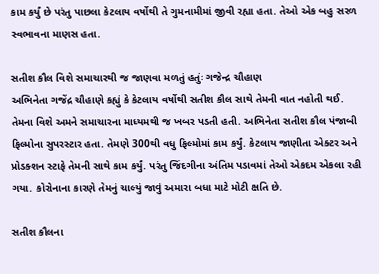કામ કર્યું છે પરંતુ પાછલા કેટલાય વર્ષોથી તે ગુમનામીમાં જીવી રહ્યા હતા. તેઓ એક બહુ સરળ સ્વભાવના માણસ હતા.

સતીશ કૌલ વિશે સમાચારથી જ જાણવા મળતું હતુંઃ ગજેન્દ્ર ચૌહાણ
અભિનેતા ગજેંદ્ર ચૌહાણે કહ્યું કે કેટલાય વર્ષોથી સતીશ કૌલ સાથે તેમની વાત નહોતી થઈ. તેમના વિશે અમને સમાચારના માધ્યમથી જ ખબર પડતી હતી. અભિનેતા સતીશ કૌલ પંજાબી ફિલ્મોના સુપરસ્ટાર હતા. તેમણે 300થી વધુ ફિલ્મોમાં કામ કર્યું. કેટલાય જાણીતા એક્ટર અને પ્રોડક્શન સ્ટાફે તેમની સાથે કામ કર્યું. પરંતુ જિંદગીના અંતિમ પડાવમાં તેઓ એકદમ એકલા રહી ગયા. કોરોનાના કારણે તેમનું ચાલ્યું જાવું અમારા બધા માટે મોટી ક્ષતિ છે.

સતીશ કૌલના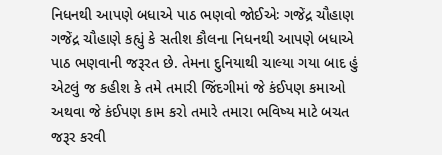નિધનથી આપણે બધાએ પાઠ ભણવો જોઈએઃ ગજેંદ્ર ચૌહાણ
ગજેંદ્ર ચૌહાણે કહ્યું કે સતીશ કૌલના નિધનથી આપણે બધાએ પાઠ ભણવાની જરૂરત છે. તેમના દુનિયાથી ચાલ્યા ગયા બાદ હું એટલું જ કહીશ કે તમે તમારી જિંદગીમાં જે કંઈપણ કમાઓ અથવા જે કંઈપણ કામ કરો તમારે તમારા ભવિષ્ય માટે બચત જરૂર કરવી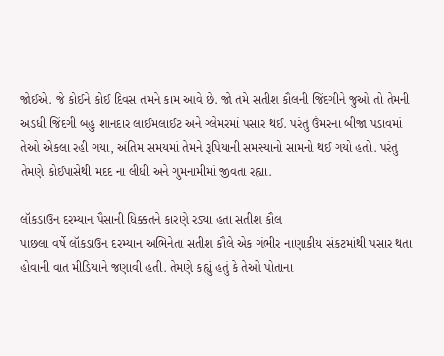જોઈએ. જે કોઈને કોઈ દિવસ તમને કામ આવે છે. જો તમે સતીશ કૌલની જિંદગીને જુઓ તો તેમની અડધી જિંદગી બહુ શાનદાર લાઈમલાઈટ અને ગ્લેમરમાં પસાર થઈ. પરંતુ ઉંમરના બીજા પડાવમાં તેઓ એકલા રહી ગયા, અંતિમ સમયમાં તેમને રૂપિયાની સમસ્યાનો સામનો થઈ ગયો હતો. પરંતુ તેમણે કોઈપાસેથી મદદ ના લીધી અને ગુમનામીમાં જીવતા રહ્યા.

લૉકડાઉન દરમ્યાન પૈસાની ધિક્કતને કારણે રડ્યા હતા સતીશ કૌલ
પાછલા વર્ષે લૉકડાઉન દરમ્યાન અભિનેતા સતીશ કૌલે એક ગંભીર નાણાકીય સંકટમાંથી પસાર થતા હોવાની વાત મીડિયાને જણાવી હતી. તેમણે કહ્યું હતું કે તેઓ પોતાના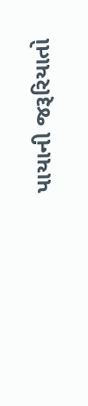પાયાની જરૂરિયાતો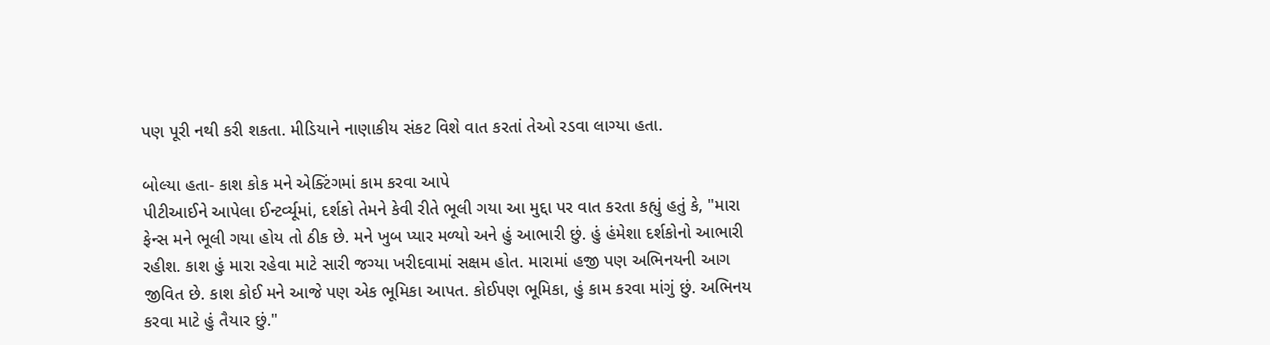પણ પૂરી નથી કરી શકતા. મીડિયાને નાણાકીય સંકટ વિશે વાત કરતાં તેઓ રડવા લાગ્યા હતા.

બોલ્યા હતા- કાશ કોક મને એક્ટિંગમાં કામ કરવા આપે
પીટીઆઈને આપેલા ઈન્ટર્વ્યૂમાં, દર્શકો તેમને કેવી રીતે ભૂલી ગયા આ મુદ્દા પર વાત કરતા કહ્યું હતું કે, "મારા ફેન્સ મને ભૂલી ગયા હોય તો ઠીક છે. મને ખુબ પ્યાર મળ્યો અને હું આભારી છું. હું હંમેશા દર્શકોનો આભારી રહીશ. કાશ હું મારા રહેવા માટે સારી જગ્યા ખરીદવામાં સક્ષમ હોત. મારામાં હજી પણ અભિનયની આગ જીવિત છે. કાશ કોઈ મને આજે પણ એક ભૂમિકા આપત. કોઈપણ ભૂમિકા, હું કામ કરવા માંગું છું. અભિનય કરવા માટે હું તૈયાર છું."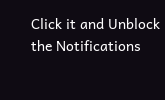Click it and Unblock the Notifications